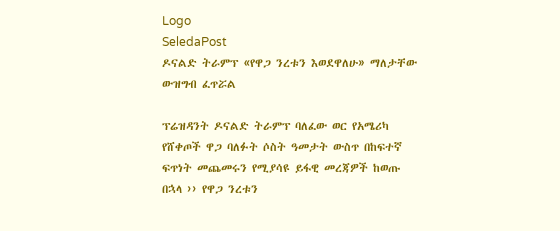Logo
SeledaPost
ዶናልድ ትራምፕ «የዋጋ ንረቱን እወደዋለሁ» ማለታቸው  ውዝግብ ፈጥሯል

ፕሬዝዳንት ዶናልድ ትራምፕ ባለፈው ወር የአሜሪካ የሸቀጦች ዋጋ ባለፉት ሶስት ዓመታት ውስጥ በከፍተኛ ፍጥነት መጨመሩን የሚያሳዩ ይፋዊ መረጃዎች ከወጡ በኋላ ›› የዋጋ ንረቱን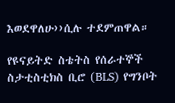እወደዋለሁ››ሲሉ ተደምጠዋል።

የዩናይትድ ስቴትስ የሰራተኞች ስታቲስቲክስ ቢሮ (BLS) የግንቦት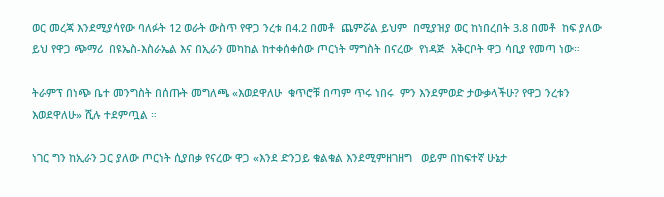ወር መረጃ እንደሚያሳየው ባለፉት 12 ወራት ውስጥ የዋጋ ንረቱ በ4.2 በመቶ  ጨምሯል ይህም  በሚያዝያ ወር ከነበረበት 3.8 በመቶ  ከፍ ያለው ይህ የዋጋ ጭማሪ  በዩኤስ-እስራኤል እና በኢራን መካከል ከተቀሰቀሰው ጦርነት ማግስት በናረው  የነዳጅ  አቅርቦት ዋጋ ሳቢያ የመጣ ነው።

ትራምፕ በነጭ ቤተ መንግስት በሰጡት መግለጫ «እወደዋለሁ  ቁጥሮቹ በጣም ጥሩ ነበሩ  ምን እንደምወድ ታውቃላችሁ? የዋጋ ንረቱን እወደዋለሁ» ሺሉ ተደምጧል ።

ነገር ግን ከኢራን ጋር ያለው ጦርነት ሲያበቃ የናረው ዋጋ «እንደ ድንጋይ ቁልቁል እንደሚምዘገዘግ   ወይም በከፍተኛ ሁኔታ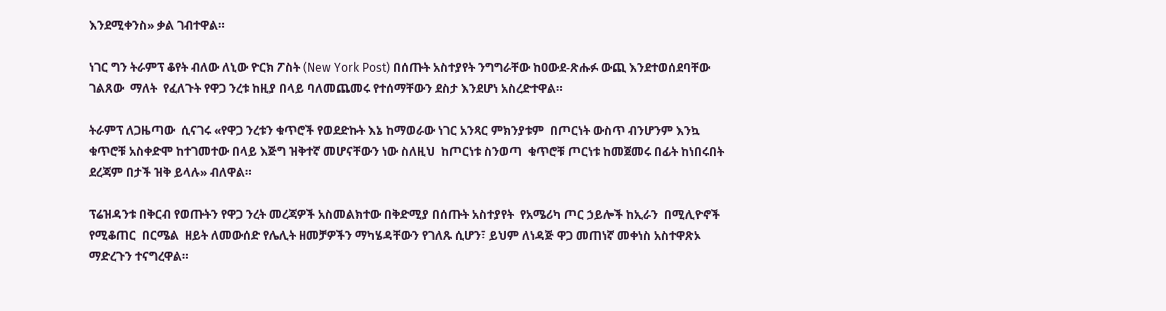እንደሚቀንስ» ቃል ገብተዋል።

ነገር ግን ትራምፕ ቆየት ብለው ለኒው ዮርክ ፖስት (New York Post) በሰጡት አስተያየት ንግግራቸው ከዐውደ-ጽሑፉ ውጪ እንደተወሰደባቸው ገልጸው  ማለት  የፈለጉት የዋጋ ንረቱ ከዚያ በላይ ባለመጨመሩ የተሰማቸውን ደስታ እንደሆነ አስረድተዋል።

ትራምፕ ለጋዜጣው  ሲናገሩ «የዋጋ ንረቱን ቁጥሮች የወደድኩት እኔ ከማወራው ነገር አንጻር ምክንያቱም  በጦርነት ውስጥ ብንሆንም እንኳ ቁጥሮቹ አስቀድሞ ከተገመተው በላይ እጅግ ዝቅተኛ መሆናቸውን ነው ስለዚህ  ከጦርነቱ ስንወጣ  ቁጥሮቹ ጦርነቱ ከመጀመሩ በፊት ከነበሩበት ደረጃም በታች ዝቅ ይላሉ» ብለዋል።

ፕሬዝዳንቱ በቅርብ የወጡትን የዋጋ ንረት መረጃዎች አስመልክተው በቅድሚያ በሰጡት አስተያየት  የአሜሪካ ጦር ኃይሎች ከኢራን  በሚሊዮኖች የሚቆጠር  በርሜል  ዘይት ለመውሰድ የሌሊት ዘመቻዎችን ማካሄዳቸውን የገለጹ ሲሆን፣ ይህም ለነዳጅ ዋጋ መጠነኛ መቀነስ አስተዋጽኦ ማድረጉን ተናግረዋል።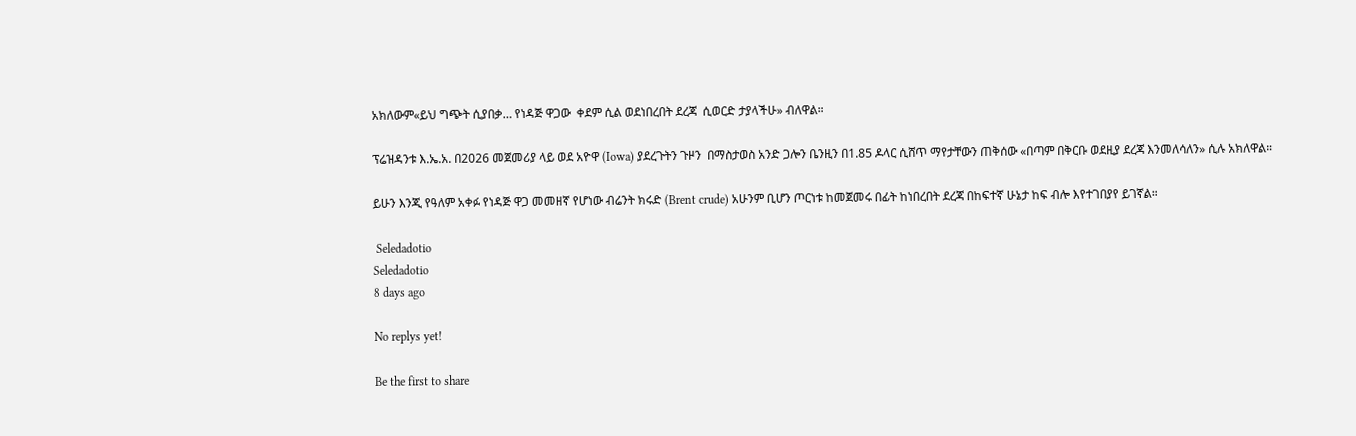አክለውም«ይህ ግጭት ሲያበቃ… የነዳጅ ዋጋው  ቀደም ሲል ወደነበረበት ደረጃ  ሲወርድ ታያላችሁ» ብለዋል።

ፕሬዝዳንቱ እ.ኤ.አ. በ2026 መጀመሪያ ላይ ወደ አዮዋ (Iowa) ያደረጉትን ጉዞን  በማስታወስ አንድ ጋሎን ቤንዚን በ1.85 ዶላር ሲሸጥ ማየታቸውን ጠቅሰው «በጣም በቅርቡ ወደዚያ ደረጃ እንመለሳለን» ሲሉ አክለዋል።

ይሁን እንጂ የዓለም አቀፉ የነዳጅ ዋጋ መመዘኛ የሆነው ብሬንት ክሩድ (Brent crude) አሁንም ቢሆን ጦርነቱ ከመጀመሩ በፊት ከነበረበት ደረጃ በከፍተኛ ሁኔታ ከፍ ብሎ እየተገበያየ ይገኛል።

 Seledadotio
Seledadotio
8 days ago

No replys yet!

Be the first to share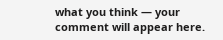what you think — your comment will appear here.